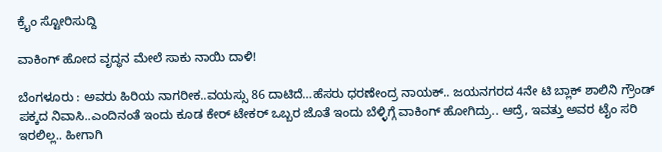ಕ್ರೈಂ ಸ್ಟೋರಿಸುದ್ದಿ

ವಾಕಿಂಗ್ ಹೋದ ವೃದ್ಧನ ಮೇಲೆ ಸಾಕು ನಾಯಿ ದಾಳಿ!

ಬೆಂಗಳೂರು : ಅವರು ಹಿರಿಯ ನಾಗರೀಕ..ವಯಸ್ಸು 86 ದಾಟಿದೆ…ಹೆಸರು ಧರಣೇಂದ್ರ ನಾಯಕ್.. ಜಯನಗರದ 4ನೇ ಟಿ ಬ್ಲಾಕ್ ಶಾಲಿನಿ ಗ್ರೌಂಡ್ ಪಕ್ಕದ ನಿವಾಸಿ..ಎಂದಿನಂತೆ ಇಂದು ಕೂಡ ಕೇರ್ ಟೇಕರ್ ಒಬ್ಬರ ಜೊತೆ ಇಂದು ಬೆಳ್ಳಿಗ್ಗೆ ವಾಕಿಂಗ್ ಹೋಗಿದ್ರು.. ಆದ್ರೆ, ಇವತ್ತು ಅವರ ಟೈಂ ಸರಿ ಇರಲಿಲ್ಲ.. ಹೀಗಾಗಿ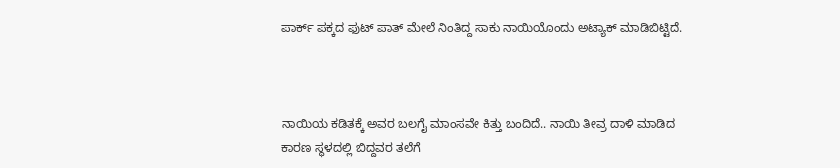ಪಾರ್ಕ್ ಪಕ್ಕದ ಫುಟ್ ಪಾತ್ ಮೇಲೆ ನಿಂತಿದ್ದ ಸಾಕು ನಾಯಿಯೊಂದು ಅಟ್ಯಾಕ್ ಮಾಡಿಬಿಟ್ಟಿದೆ.



ನಾಯಿಯ ಕಡಿತಕ್ಕೆ ಅವರ ಬಲಗೈ ಮಾಂಸವೇ ಕಿತ್ತು ಬಂದಿದೆ.. ನಾಯಿ ತೀವ್ರ ದಾಳಿ ಮಾಡಿದ ಕಾರಣ ಸ್ಥಳದಲ್ಲಿ ಬಿದ್ದವರ ತಲೆಗೆ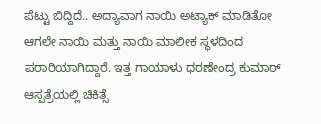ಪೆಟ್ಟು ಬಿದ್ದಿದೆ.. ಅದ್ಯಾವಾಗ ನಾಯಿ ಅಟ್ಯಾಕ್ ಮಾಡಿತೋ ಆಗಲೇ ನಾಯಿ ಮತ್ತು ನಾಯಿ ಮಾಲೀಕ ಸ್ಥಳದಿಂದ ಪರಾರಿಯಾಗಿದ್ದಾರೆ. ಇತ್ತ ಗಾಯಾಳು ಧರಣೇಂದ್ರ ಕುಮಾರ್ ಆಸ್ಪತ್ರೆಯಲ್ಲಿ ಚಿಕಿತ್ಸೆ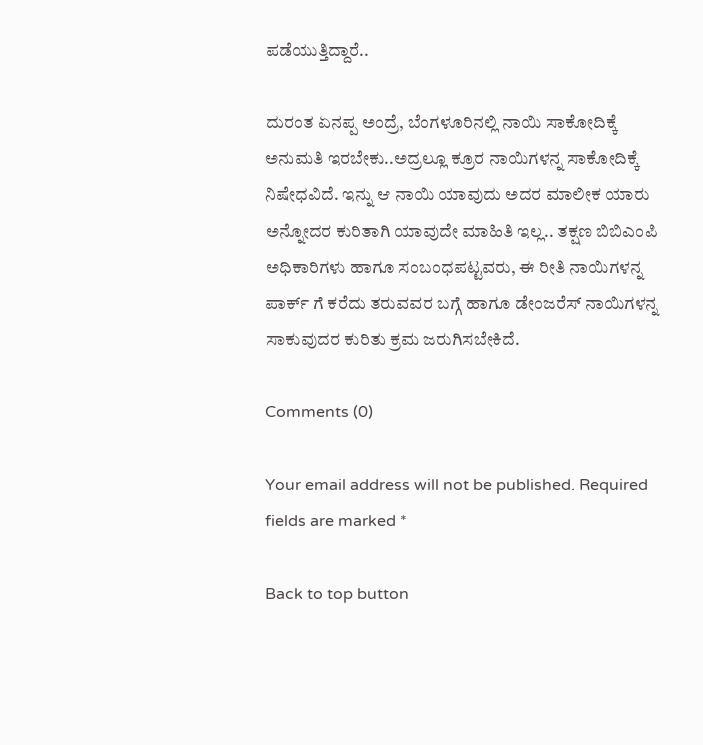ಪಡೆಯುತ್ತಿದ್ದಾರೆ..

ದುರಂತ ಏನಪ್ಪ ಅಂದ್ರೆ, ಬೆಂಗಳೂರಿನಲ್ಲಿ ನಾಯಿ ಸಾಕೋದಿಕ್ಕೆ ಅನುಮತಿ ಇರಬೇಕು..ಅದ್ರಲ್ಲೂ ಕ್ರೂರ ನಾಯಿಗಳನ್ನ ಸಾಕೋದಿಕ್ಕೆ ನಿಷೇಧವಿದೆ. ಇನ್ನು ಆ ನಾಯಿ ಯಾವುದು ಅದರ ಮಾಲೀಕ ಯಾರು ಅನ್ನೋದರ ಕುರಿತಾಗಿ ಯಾವುದೇ ಮಾಹಿತಿ ಇಲ್ಲ.. ತಕ್ಷಣ ಬಿಬಿಎಂಪಿ ಅಧಿಕಾರಿಗಳು ಹಾಗೂ ಸಂಬಂಧಪಟ್ಟವರು, ಈ ರೀತಿ ನಾಯಿಗಳನ್ನ ಪಾರ್ಕ್ ಗೆ ಕರೆದು ತರುವವರ ಬಗ್ಗೆ ಹಾಗೂ ಡೇಂಜರೆಸ್ ನಾಯಿಗಳನ್ನ ಸಾಕುವುದರ ಕುರಿತು ಕ್ರಮ ಜರುಗಿಸಬೇಕಿದೆ.

Comments (0)

Your email address will not be published. Required fields are marked *

Back to top button